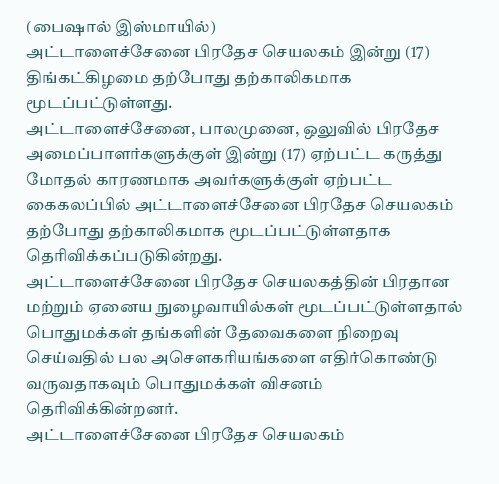(பைஷால் இஸ்மாயில்)
அட்டாளைச்சேனை பிரதேச செயலகம் இன்று (17) திங்கட்கிழமை தற்போது தற்காலிகமாக மூடப்பட்டுள்ளது.
அட்டாளைச்சேனை, பாலமுனை, ஒலுவில் பிரதேச அமைப்பாளர்களுக்குள் இன்று (17) ஏற்பட்ட கருத்து மோதல் காரணமாக அவர்களுக்குள் ஏற்பட்ட கைகலப்பில் அட்டாளைச்சேனை பிரதேச செயலகம் தற்போது தற்காலிகமாக மூடப்பட்டுள்ளதாக தெரிவிக்கப்படுகின்றது.
அட்டாளைச்சேனை பிரதேச செயலகத்தின் பிரதான மற்றும் ஏனைய நுழைவாயில்கள் மூடப்பட்டுள்ளதால் பொதுமக்கள் தங்களின் தேவைகளை நிறைவு செய்வதில் பல அசெளகரியங்களை எதிர்கொண்டு வருவதாகவும் பொதுமக்கள் விசனம் தெரிவிக்கின்றனர்.
அட்டாளைச்சேனை பிரதேச செயலகம்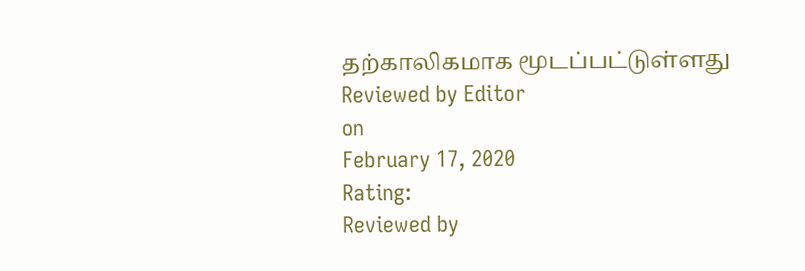தற்காலிகமாக மூடப்பட்டுள்ளது
Reviewed by Editor
on
February 17, 2020
Rating:
Reviewed by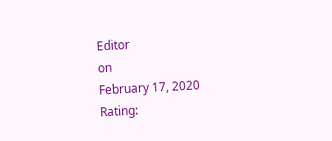Editor
on
February 17, 2020
Rating: